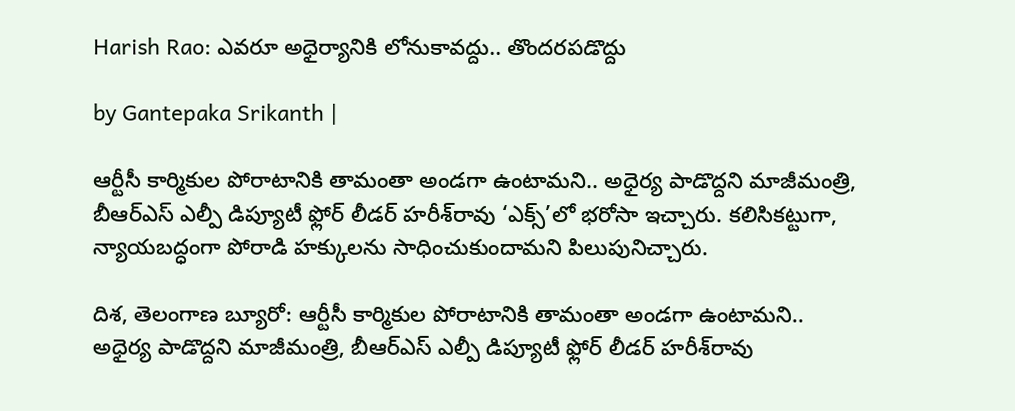Harish Rao: ఎవరూ అధైర్యానికి లోనుకావద్దు.. తొందరపడొద్దు

by Gantepaka Srikanth |

ఆర్టీసీ కార్మికుల పోరాటానికి తామంతా అండగా ఉంటామని.. అధైర్య పాడొద్దని మాజీమంత్రి, బీఆర్ఎస్ ఎల్పీ డిప్యూటీ ఫ్లోర్ లీడర్ హరీశ్‌రావు ‘ఎక్స్’లో భరోసా ఇచ్చారు. కలిసికట్టుగా, న్యాయబద్ధంగా పోరాడి హక్కులను సాధించుకుందామని పిలుపునిచ్చారు.

దిశ, తెలంగాణ బ్యూరో: ఆర్టీసీ కార్మికుల పోరాటానికి తామంతా అండగా ఉంటామని.. అధైర్య పాడొద్దని మాజీమంత్రి, బీఆర్ఎస్ ఎల్పీ డిప్యూటీ ఫ్లోర్ లీడర్ హరీశ్‌రావు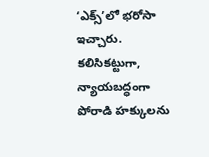‘ఎక్స్’లో భరోసా ఇచ్చారు. కలిసికట్టుగా, న్యాయబద్ధంగా పోరాడి హక్కులను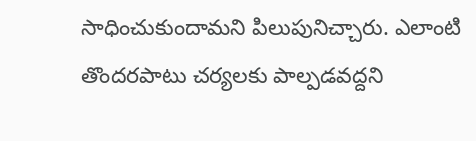సాధించుకుందామని పిలుపునిచ్చారు. ఎలాంటి తొందరపాటు చర్యలకు పాల్పడవద్దని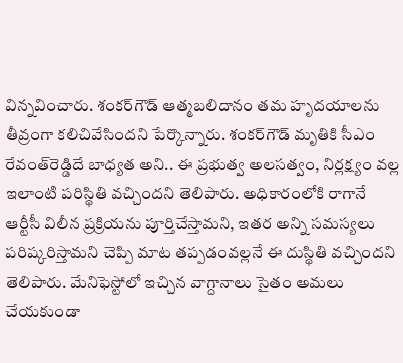విన్నవించారు. శంకర్‌గౌడ్ ఆత్మబలిదానం తమ హృదయాలను తీవ్రంగా కలిచివేసిందని పేర్కొన్నారు. శంకర్‌గౌడ్ మృతికి సీఎం రేవంత్‌రెడ్డిదే బాధ్యత అని.. ఈ ప్రభుత్వ అలసత్వం, నిర్లక్ష్యం వల్ల ఇలాంటి పరిస్థితి వచ్చిందని తెలిపారు. అధికారంలోకి రాగానే ఆర్టీసీ విలీన ప్రక్రియను పూర్తిచేస్తామని, ఇతర అన్ని సమస్యలు పరిష్కరిస్తామని చెప్పి మాట తప్పడంవల్లనే ఈ దుస్థితి వచ్చిందని తెలిపారు. మేనిఫెస్టోలో ఇచ్చిన వాగ్దానాలు సైతం అమలు చేయకుండా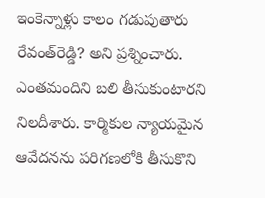ఇంకెన్నాళ్లు కాలం గడుపుతారు రేవంత్‌రెడ్డి? అని ప్రశ్నించారు. ఎంతమందిని బలి తీసుకుంటారని నిలదీశారు. కార్మికుల న్యాయమైన ఆవేదనను పరిగణలోకి తీసుకొని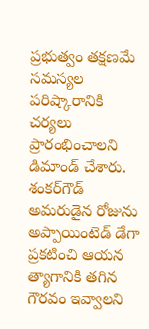ప్రభుత్వం తక్షణమే సమస్యల పరిష్కారానికి చర్యలు ప్రారంభించాలని డిమాండ్ చేశారు. శంకర్‌గౌడ్ అమరుడైన రోజును అప్పాయింటెడ్ డేగా ప్రకటించి ఆయన త్యాగానికి తగిన గౌరవం ఇవ్వాలని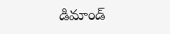డిమాండ్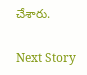చేశారు.

Next Story